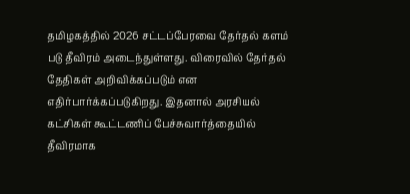தமிழகத்தில் 2026 சட்டப்பேரவை தேர்தல் களம் படு தீவிரம் அடைந்துள்ளது. விரைவில் தேர்தல் தேதிகள் அறிவிக்கப்படும் என எதிர்பார்க்கப்படுகிறது. இதனால் அரசியல் கட்சிகள் கூட்டணிப் பேச்சுவார்த்தையில் தீவிரமாக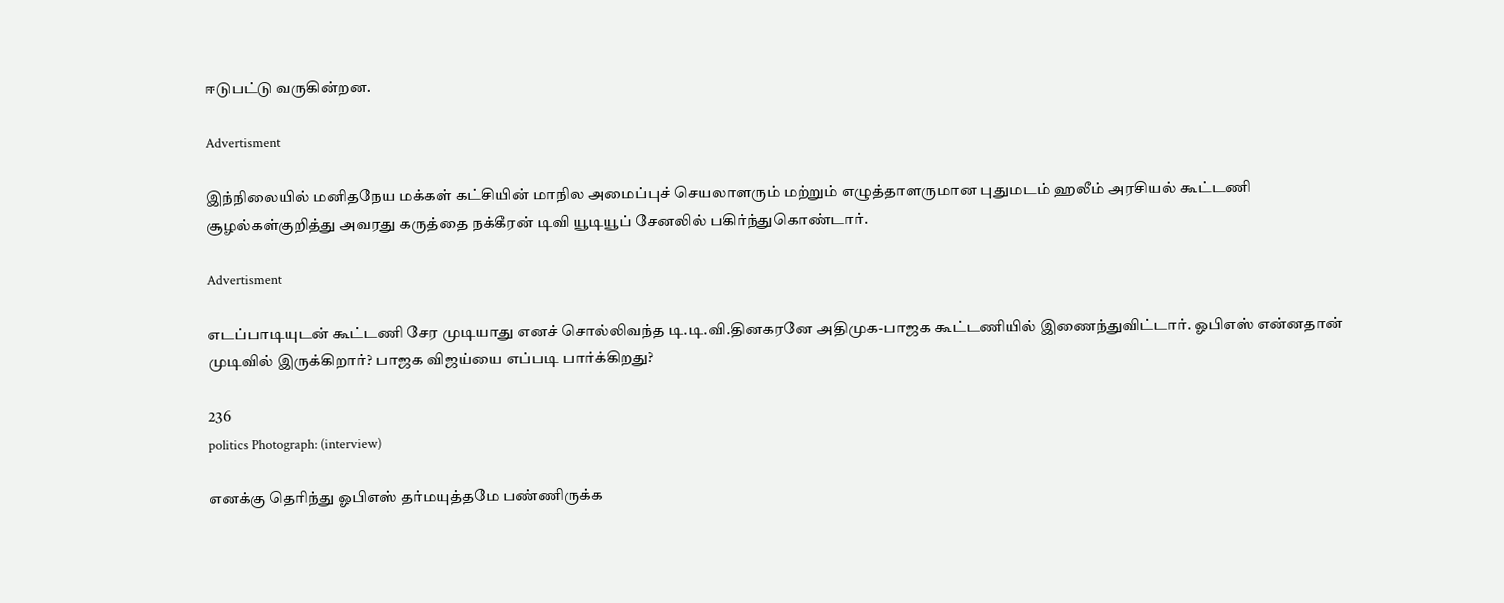ஈடுபட்டு வருகின்றன.

Advertisment

இந்நிலையில் மனிதநேய மக்கள் கட்சியின் மாநில அமைப்புச் செயலாளரும் மற்றும் எழுத்தாளருமான புதுமடம் ஹலீம் அரசியல் கூட்டணி சூழல்கள்குறித்து அவரது கருத்தை நக்கீரன் டிவி யூடியூப் சேனலில் பகிர்ந்துகொண்டார்.

Advertisment

எடப்பாடியுடன் கூட்டணி சேர முடியாது எனச் சொல்லிவந்த டி.டி.வி.தினகரனே அதிமுக-பாஜக கூட்டணியில் இணைந்துவிட்டார். ஓபிஎஸ் என்னதான் முடிவில் இருக்கிறார்? பாஜக விஜய்யை எப்படி பார்க்கிறது?

236
politics Photograph: (interview)

எனக்கு தெரிந்து ஓபிஎஸ் தர்மயுத்தமே பண்ணிருக்க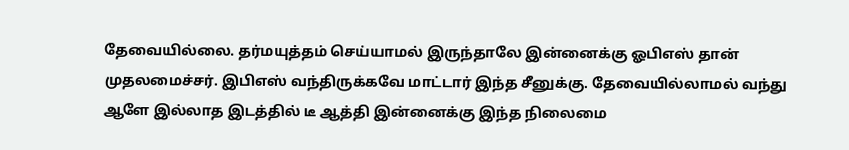தேவையில்லை. தர்மயுத்தம் செய்யாமல் இருந்தாலே இன்னைக்கு ஓபிஎஸ் தான் முதலமைச்சர். இபிஎஸ் வந்திருக்கவே மாட்டார் இந்த சீனுக்கு. தேவையில்லாமல் வந்து ஆளே இல்லாத இடத்தில் டீ ஆத்தி இன்னைக்கு இந்த நிலைமை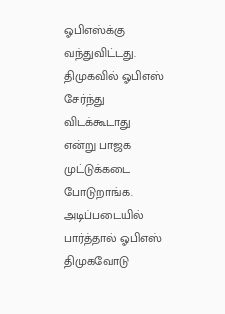ஓபிஎஸ்க்கு வந்துவிட்டது. திமுகவில் ஓபிஎஸ் சேர்ந்து விடக்கூடாது என்று பாஜக முட்டுக்கடை போடுறாங்க. அடிப்படையில் பார்த்தால் ஓபிஎஸ் திமுகவோடு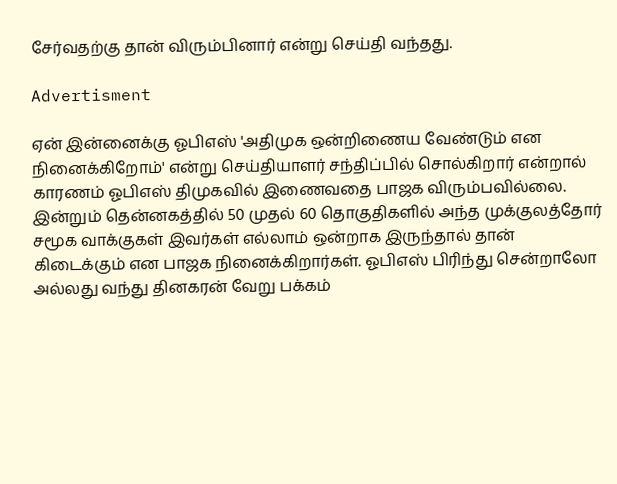சேர்வதற்கு தான் விரும்பினார் என்று செய்தி வந்தது.

Advertisment

ஏன் இன்னைக்கு ஓபிஎஸ் 'அதிமுக ஒன்றிணைய வேண்டும் என நினைக்கிறோம்' என்று செய்தியாளர் சந்திப்பில் சொல்கிறார் என்றால் காரணம் ஓபிஎஸ் திமுகவில் இணைவதை பாஜக விரும்பவில்லை. இன்றும் தென்னகத்தில் 50 முதல் 60 தொகுதிகளில் அந்த முக்குலத்தோர் சமூக வாக்குகள் இவர்கள் எல்லாம் ஒன்றாக இருந்தால் தான் கிடைக்கும் என பாஜக நினைக்கிறார்கள். ஓபிஎஸ் பிரிந்து சென்றாலோ அல்லது வந்து தினகரன் வேறு பக்கம்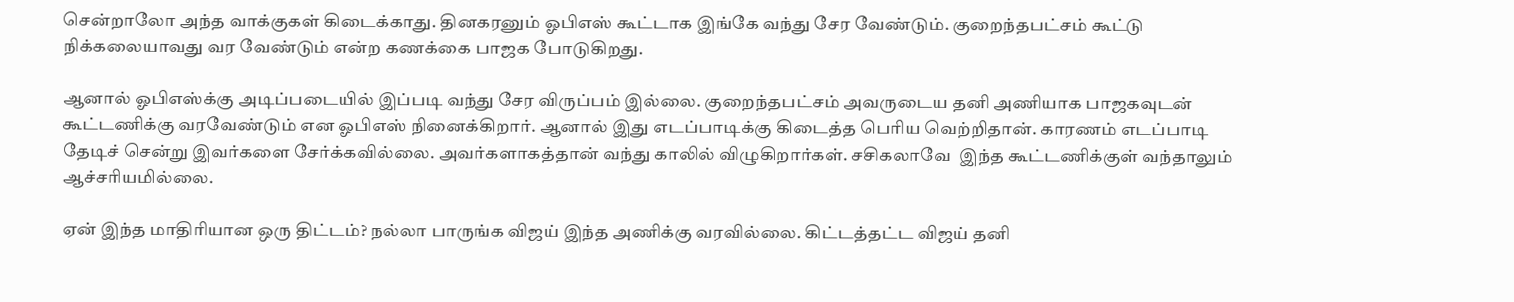சென்றாலோ அந்த வாக்குகள் கிடைக்காது. தினகரனும் ஓபிஎஸ் கூட்டாக இங்கே வந்து சேர வேண்டும். குறைந்தபட்சம் கூட்டு நிக்கலையாவது வர வேண்டும் என்ற கணக்கை பாஜக போடுகிறது.

ஆனால் ஓபிஎஸ்க்கு அடிப்படையில் இப்படி வந்து சேர விருப்பம் இல்லை. குறைந்தபட்சம் அவருடைய தனி அணியாக பாஜகவுடன் கூட்டணிக்கு வரவேண்டும் என ஓபிஎஸ் நினைக்கிறார். ஆனால் இது எடப்பாடிக்கு கிடைத்த பெரிய வெற்றிதான். காரணம் எடப்பாடி தேடிச் சென்று இவர்களை சேர்க்கவில்லை. அவர்களாகத்தான் வந்து காலில் விழுகிறார்கள். சசிகலாவே  இந்த கூட்டணிக்குள் வந்தாலும் ஆச்சரியமில்லை.

ஏன் இந்த மாதிரியான ஒரு திட்டம்? நல்லா பாருங்க விஜய் இந்த அணிக்கு வரவில்லை. கிட்டத்தட்ட விஜய் தனி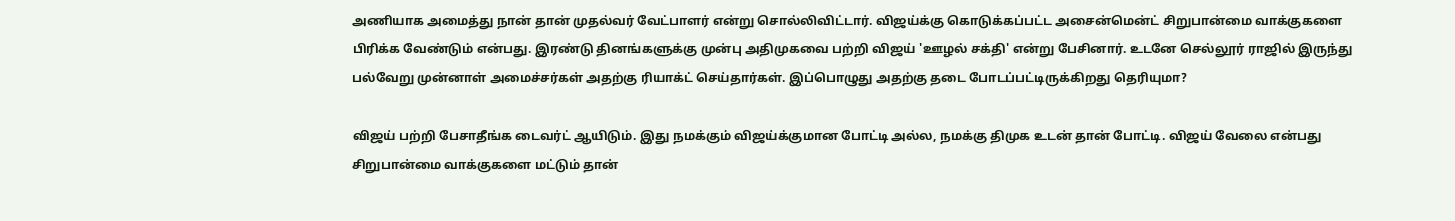அணியாக அமைத்து நான் தான் முதல்வர் வேட்பாளர் என்று சொல்லிவிட்டார். விஜய்க்கு கொடுக்கப்பட்ட அசைன்மென்ட் சிறுபான்மை வாக்குகளை பிரிக்க வேண்டும் என்பது. இரண்டு தினங்களுக்கு முன்பு அதிமுகவை பற்றி விஜய் 'ஊழல் சக்தி' என்று பேசினார். உடனே செல்லூர் ராஜில் இருந்து பல்வேறு முன்னாள் அமைச்சர்கள் அதற்கு ரியாக்ட் செய்தார்கள். இப்பொழுது அதற்கு தடை போடப்பட்டிருக்கிறது தெரியுமா?

விஜய் பற்றி பேசாதீங்க டைவர்ட் ஆயிடும். இது நமக்கும் விஜய்க்குமான போட்டி அல்ல, நமக்கு திமுக உடன் தான் போட்டி. விஜய் வேலை என்பது சிறுபான்மை வாக்குகளை மட்டும் தான்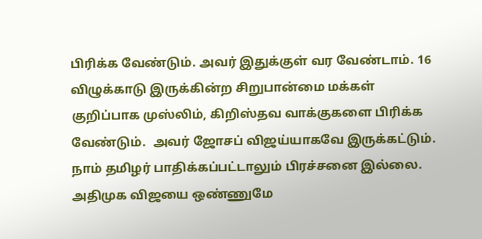பிரிக்க வேண்டும். அவர் இதுக்குள் வர வேண்டாம். 16 விழுக்காடு இருக்கின்ற சிறுபான்மை மக்கள் குறிப்பாக முஸ்லிம், கிறிஸ்தவ வாக்குகளை பிரிக்க வேண்டும்.  அவர் ஜோசப் விஜய்யாகவே இருக்கட்டும். நாம் தமிழர் பாதிக்கப்பட்டாலும் பிரச்சனை இல்லை. அதிமுக விஜயை ஒண்ணுமே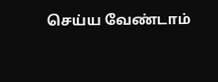செய்ய வேண்டாம்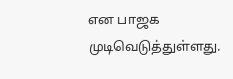என பாஜக முடிவெடுத்துள்ளது.